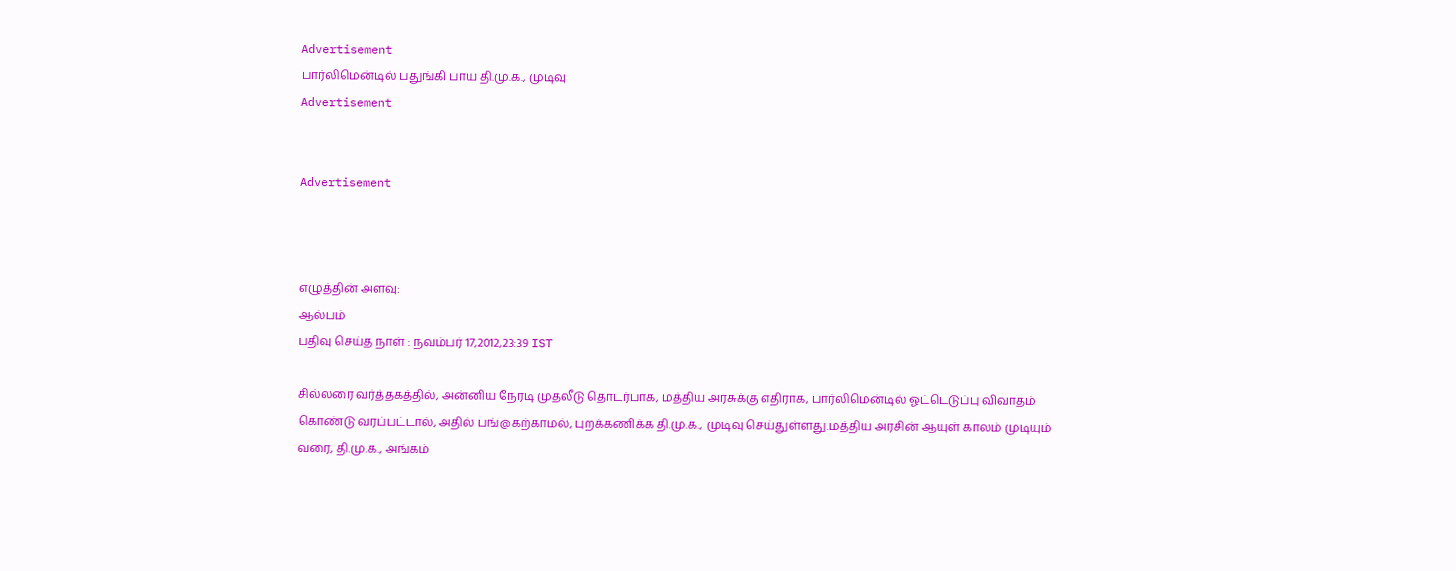Advertisement
பார்லிமென்டில் பதுங்கி பாய தி.மு.க., முடிவு
Advertisement


Advertisement



எழுத்தின் அளவு:
ஆல்பம்
பதிவு செய்த நாள் : நவம்பர் 17,2012,23:39 IST

சில்லரை வர்த்தகத்தில், அன்னிய நேரடி முதலீடு தொடர்பாக, மத்திய அரசுக்கு எதிராக, பார்லிமென்டில் ஓட்டெடுப்பு விவாதம் கொண்டு வரப்பட்டால், அதில் பங்@கற்காமல், புறக்கணிக்க தி.மு.க., முடிவு செய்துள்ளது.மத்திய அரசின் ஆயுள் காலம் முடியும் வரை, தி.மு.க., அங்கம்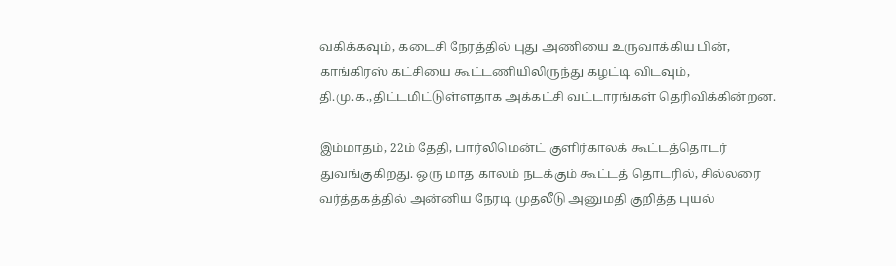வகிக்கவும், கடைசி நேரத்தில் புது அணியை உருவாக்கிய பின், காங்கிரஸ் கட்சியை கூட்டணியிலிருந்து கழட்டி விடவும், தி.மு.க.,திட்டமிட்டுள்ளதாக அக்கட்சி வட்டாரங்கள் தெரிவிக்கின்றன.

இம்மாதம், 22ம் தேதி, பார்லிமென்ட் குளிர்காலக் கூட்டத்தொடர் துவங்குகிறது. ஒரு மாத காலம் நடக்கும் கூட்டத் தொடரில், சில்லரை வர்த்தகத்தில் அன்னிய நேரடி முதலீடு அனுமதி குறித்த புயல்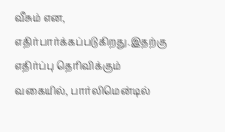வீசும் என, எதிர்பார்க்கப்படுகிறது.இதற்கு எதிர்ப்பு தெரிவிக்கும் வகையில், பார்லிமென்டில்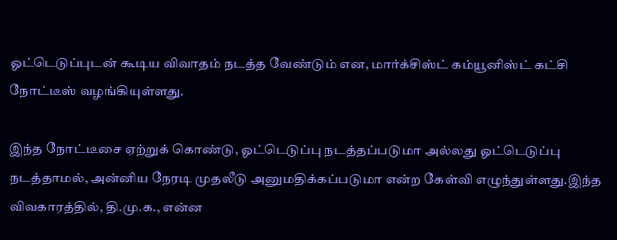ஓட்டெடுப்புடன் கூடிய விவாதம் நடத்த வேண்டும் என, மார்க்சிஸ்ட் கம்யூனிஸ்ட் கட்சி நோட்டீஸ் வழங்கியுள்ளது.

இந்த நோட்டீசை ஏற்றுக் கொண்டு, ஓட்டெடுப்பு நடத்தப்படுமா அல்லது ஓட்டெடுப்பு நடத்தாமல், அன்னிய நேரடி முதலீடு அனுமதிக்கப்படுமா என்ற கேள்வி எழுந்துள்ளது.இந்த விவகாரத்தில், தி.மு.க., என்ன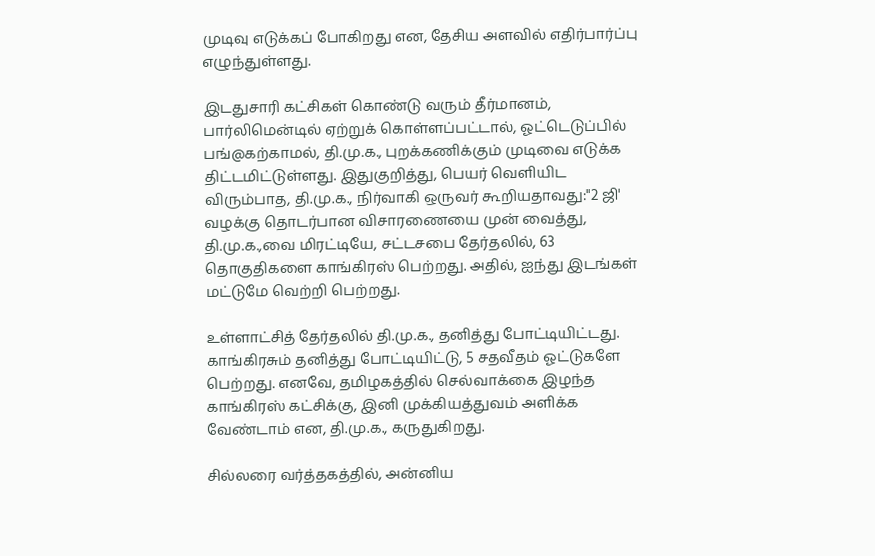முடிவு எடுக்கப் போகிறது என, தேசிய அளவில் எதிர்பார்ப்பு எழுந்துள்ளது.

இடதுசாரி கட்சிகள் கொண்டு வரும் தீர்மானம், பார்லிமென்டில் ஏற்றுக் கொள்ளப்பட்டால், ஓட்டெடுப்பில் பங்@கற்காமல், தி.மு.க., புறக்கணிக்கும் முடிவை எடுக்க திட்டமிட்டுள்ளது. இதுகுறித்து, பெயர் வெளியிட விரும்பாத, தி.மு.க., நிர்வாகி ஒருவர் கூறியதாவது:"2 ஜி' வழக்கு தொடர்பான விசாரணையை முன் வைத்து, தி.மு.க.,வை மிரட்டியே, சட்டசபை தேர்தலில், 63 தொகுதிகளை காங்கிரஸ் பெற்றது. அதில், ஐந்து இடங்கள் மட்டுமே வெற்றி பெற்றது.

உள்ளாட்சித் தேர்தலில் தி.மு.க., தனித்து போட்டியிட்டது. காங்கிரசும் தனித்து போட்டியிட்டு, 5 சதவீதம் ஓட்டுகளே பெற்றது. எனவே, தமிழகத்தில் செல்வாக்கை இழந்த காங்கிரஸ் கட்சிக்கு, இனி முக்கியத்துவம் அளிக்க வேண்டாம் என, தி.மு.க., கருதுகிறது.

சில்லரை வர்த்தகத்தில், அன்னிய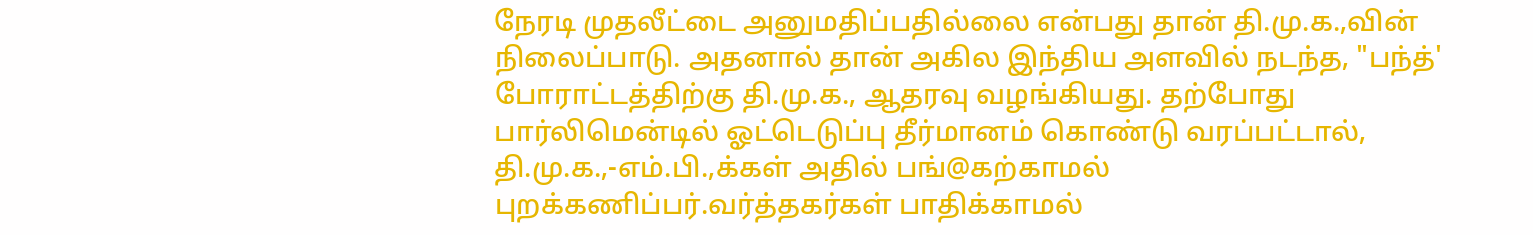நேரடி முதலீட்டை அனுமதிப்பதில்லை என்பது தான் தி.மு.க.,வின் நிலைப்பாடு. அதனால் தான் அகில இந்திய அளவில் நடந்த, "பந்த்' போராட்டத்திற்கு தி.மு.க., ஆதரவு வழங்கியது. தற்போது பார்லிமென்டில் ஓட்டெடுப்பு தீர்மானம் கொண்டு வரப்பட்டால், தி.மு.க.,-எம்.பி.,க்கள் அதில் பங்@கற்காமல் புறக்கணிப்பர்.வர்த்தகர்கள் பாதிக்காமல்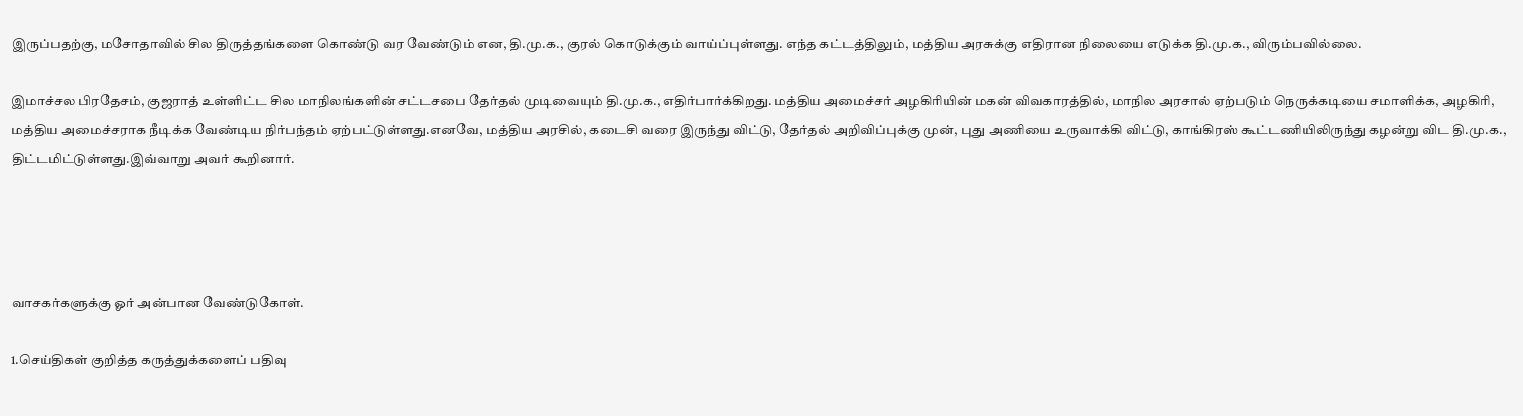இருப்பதற்கு, மசோதாவில் சில திருத்தங்களை கொண்டு வர வேண்டும் என, தி.மு.க., குரல் கொடுக்கும் வாய்ப்புள்ளது. எந்த கட்டத்திலும், மத்திய அரசுக்கு எதிரான நிலையை எடுக்க தி.மு.க., விரும்பவில்லை.

இமாச்சல பிரதேசம், குஜராத் உள்ளிட்ட சில மாநிலங்களின் சட்டசபை தேர்தல் முடிவையும் தி.மு.க., எதிர்பார்க்கிறது. மத்திய அமைச்சர் அழகிரியின் மகன் விவகாரத்தில், மாநில அரசால் ஏற்படும் நெருக்கடியை சமாளிக்க, அழகிரி, மத்திய அமைச்சராக நீடிக்க வேண்டிய நிர்பந்தம் ஏற்பட்டுள்ளது.எனவே, மத்திய அரசில், கடைசி வரை இருந்து விட்டு, தேர்தல் அறிவிப்புக்கு முன், புது அணியை உருவாக்கி விட்டு, காங்கிரஸ் கூட்டணியிலிருந்து கழன்று விட தி.மு.க., திட்டமிட்டுள்ளது.இவ்வாறு அவர் கூறினார்.




வாசகர்களுக்கு ஓர் அன்பான வேண்டுகோள்.

1.செய்திகள் குறித்த கருத்துக்களைப் பதிவு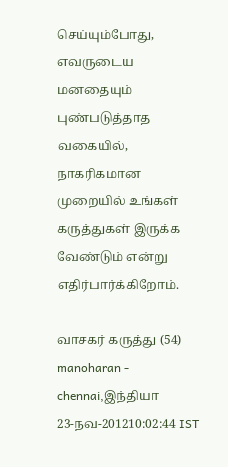செய்யும்போது, எவருடைய மனதையும் புண்படுத்தாத வகையில், நாகரிகமான முறையில் உங்கள் கருத்துகள் இருக்க வேண்டும் என்று எதிர்பார்க்கிறோம்.

வாசகர் கருத்து (54)
manoharan - chennai,இந்தியா
23-நவ-201210:02:44 IST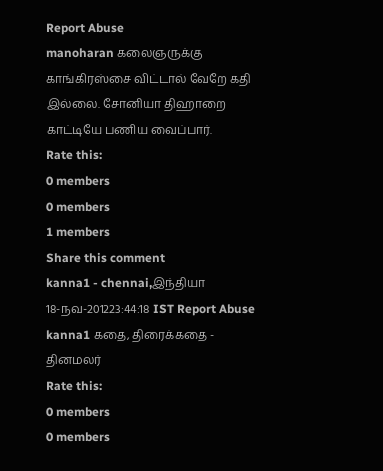Report Abuse
manoharan கலைஞருக்கு காங்கிரஸ்சை விட்டால் வேறே கதி இல்லை. சோனியா திஹாறை காட்டியே பணிய வைப்பார்.
Rate this:
0 members
0 members
1 members
Share this comment
kanna1 - chennai,இந்தியா
18-நவ-201223:44:18 IST Report Abuse
kanna1 கதை, திரைக்கதை - தினமலர்
Rate this:
0 members
0 members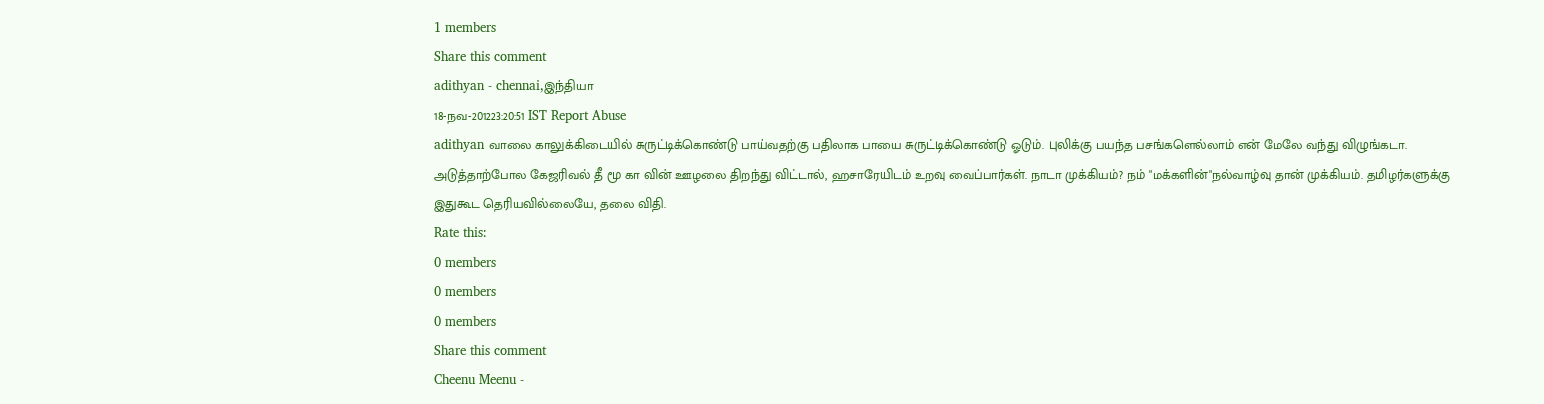1 members
Share this comment
adithyan - chennai,இந்தியா
18-நவ-201223:20:51 IST Report Abuse
adithyan வாலை காலுக்கிடையில் சுருட்டிக்கொண்டு பாய்வதற்கு பதிலாக பாயை சுருட்டிக்கொண்டு ஓடும். புலிக்கு பயந்த பசங்களெல்லாம் என் மேலே வந்து விழுங்கடா. அடுத்தாற்போல கேஜரிவல் தீ மூ கா வின் ஊழலை திறந்து விட்டால், ஹசாரேயிடம் உறவு வைப்பார்கள். நாடா முக்கியம்? நம் "மக்களின்"நல்வாழ்வு தான் முக்கியம். தமிழர்களுக்கு இதுகூட தெரியவில்லையே, தலை விதி.
Rate this:
0 members
0 members
0 members
Share this comment
Cheenu Meenu -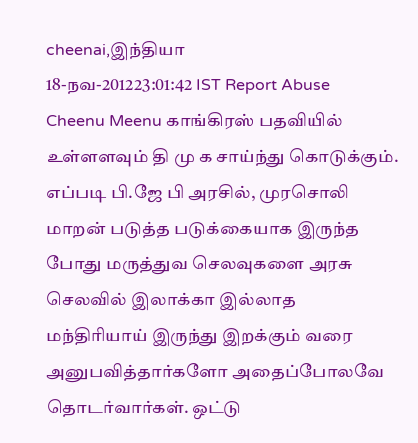cheenai,இந்தியா
18-நவ-201223:01:42 IST Report Abuse
Cheenu Meenu காங்கிரஸ் பதவியில் உள்ளளவும் தி மு க சாய்ந்து கொடுக்கும். எப்படி பி.ஜே பி அரசில், முரசொலி மாறன் படுத்த படுக்கையாக இருந்த போது மருத்துவ செலவுகளை அரசு செலவில் இலாக்கா இல்லாத மந்திரியாய் இருந்து இறக்கும் வரை அனுபவித்தார்களோ அதைப்போலவே தொடர்வார்கள். ஒட்டு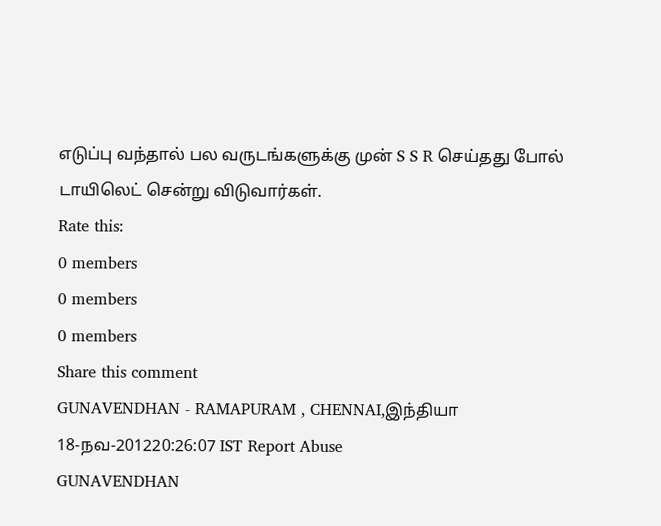எடுப்பு வந்தால் பல வருடங்களுக்கு முன் S S R செய்தது போல் டாயிலெட் சென்று விடுவார்கள்.
Rate this:
0 members
0 members
0 members
Share this comment
GUNAVENDHAN - RAMAPURAM , CHENNAI,இந்தியா
18-நவ-201220:26:07 IST Report Abuse
GUNAVENDHAN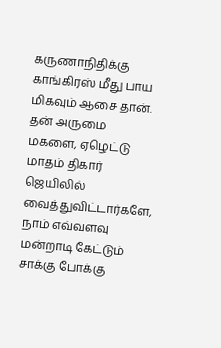கருணாநிதிக்கு காங்கிரஸ் மீது பாய மிகவும் ஆசை தான். தன் அருமை மகளை, ஏழெட்டு மாதம் திகார் ஜெயிலில் வைத்துவிட்டார்களே, நாம் எவ்வளவு மன்றாடி கேட்டும் சாக்கு போக்கு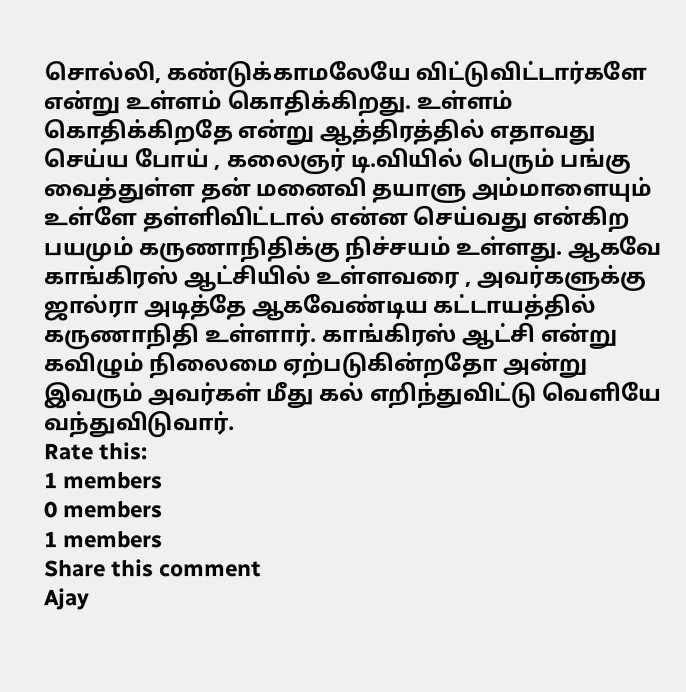சொல்லி, கண்டுக்காமலேயே விட்டுவிட்டார்களே என்று உள்ளம் கொதிக்கிறது. உள்ளம் கொதிக்கிறதே என்று ஆத்திரத்தில் எதாவது செய்ய போய் , கலைஞர் டி.வியில் பெரும் பங்கு வைத்துள்ள தன் மனைவி தயாளு அம்மாளையும் உள்ளே தள்ளிவிட்டால் என்ன செய்வது என்கிற பயமும் கருணாநிதிக்கு நிச்சயம் உள்ளது. ஆகவே காங்கிரஸ் ஆட்சியில் உள்ளவரை , அவர்களுக்கு ஜால்ரா அடித்தே ஆகவேண்டிய கட்டாயத்தில் கருணாநிதி உள்ளார். காங்கிரஸ் ஆட்சி என்று கவிழும் நிலைமை ஏற்படுகின்றதோ அன்று இவரும் அவர்கள் மீது கல் எறிந்துவிட்டு வெளியே வந்துவிடுவார்.
Rate this:
1 members
0 members
1 members
Share this comment
Ajay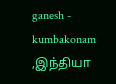ganesh - kumbakonam ,இந்தியா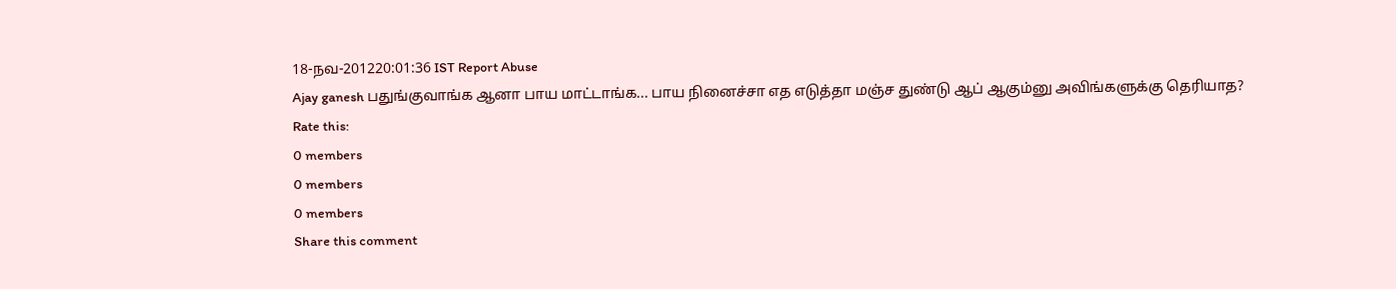18-நவ-201220:01:36 IST Report Abuse
Ajay ganesh பதுங்குவாங்க ஆனா பாய மாட்டாங்க... பாய நினைச்சா எத எடுத்தா மஞ்ச துண்டு ஆப் ஆகும்னு அவிங்களுக்கு தெரியாத?
Rate this:
0 members
0 members
0 members
Share this comment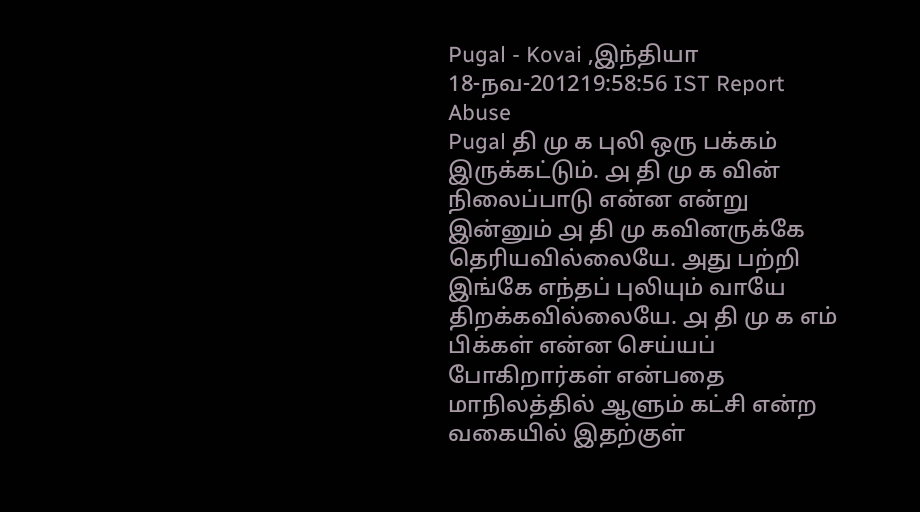Pugal - Kovai ,இந்தியா
18-நவ-201219:58:56 IST Report Abuse
Pugal தி மு க புலி ஒரு பக்கம் இருக்கட்டும். ௮ தி மு க வின் நிலைப்பாடு என்ன என்று இன்னும் ௮ தி மு கவினருக்கே தெரியவில்லையே. அது பற்றி இங்கே எந்தப் புலியும் வாயே திறக்கவில்லையே. ௮ தி மு க எம் பிக்கள் என்ன செய்யப் போகிறார்கள் என்பதை மாநிலத்தில் ஆளும் கட்சி என்ற வகையில் இதற்குள்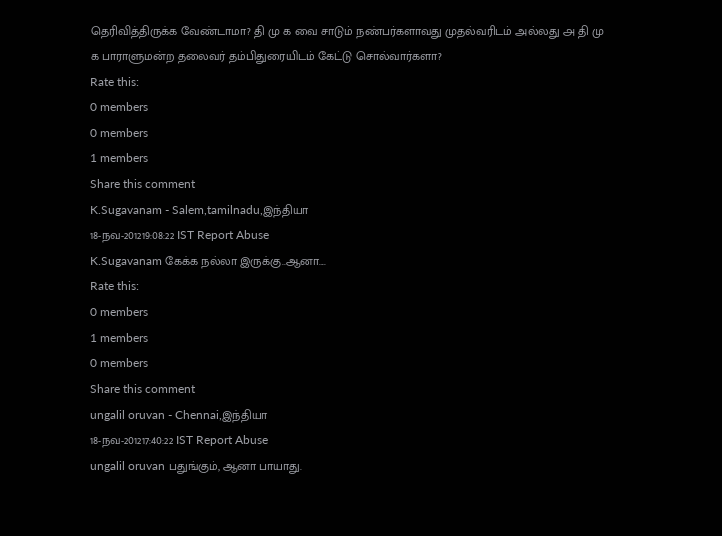தெரிவித்திருக்க வேண்டாமா? தி மு க வை சாடும் நண்பர்களாவது முதல்வரிடம் அல்லது ௮ தி மு க பாராளுமன்ற தலைவர் தம்பிதுரையிடம் கேட்டு சொல்வார்களா?
Rate this:
0 members
0 members
1 members
Share this comment
K.Sugavanam - Salem,tamilnadu,இந்தியா
18-நவ-201219:08:22 IST Report Abuse
K.Sugavanam கேக்க நல்லா இருக்கு..ஆனா....
Rate this:
0 members
1 members
0 members
Share this comment
ungalil oruvan - Chennai,இந்தியா
18-நவ-201217:40:22 IST Report Abuse
ungalil oruvan பதுங்கும், ஆனா பாயாது.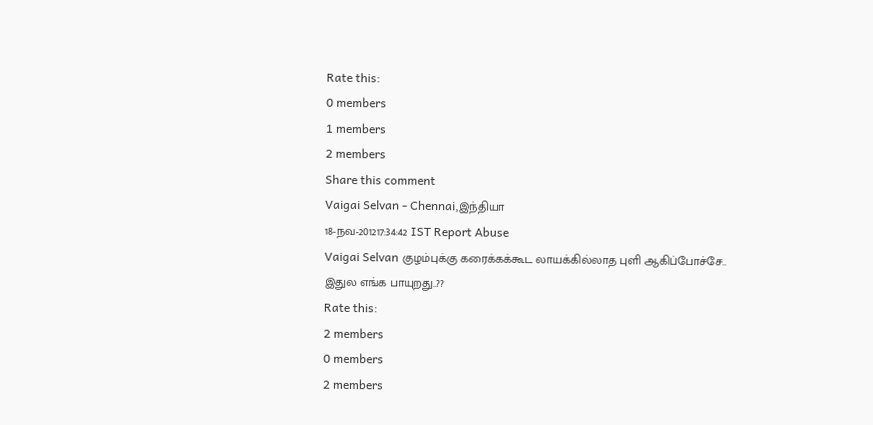Rate this:
0 members
1 members
2 members
Share this comment
Vaigai Selvan - Chennai,இந்தியா
18-நவ-201217:34:42 IST Report Abuse
Vaigai Selvan குழம்புக்கு கரைக்கக்கூட லாயக்கில்லாத புளி ஆகிப்போச்சே.. இதுல எங்க பாயுறது..??
Rate this:
2 members
0 members
2 members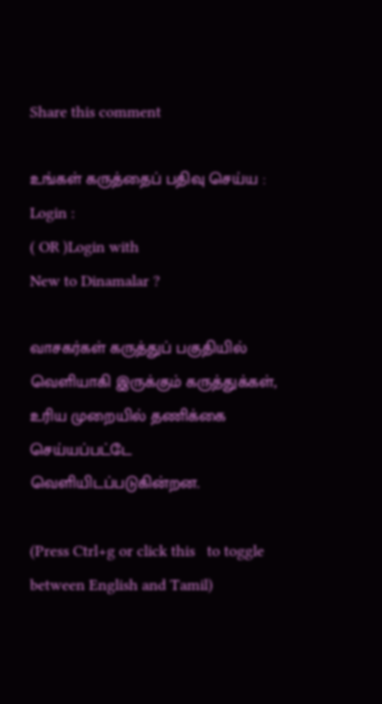Share this comment

உங்கள் கருத்தைப் பதிவு செய்ய :
Login :
( OR )Login with
New to Dinamalar ?

வாசகர்கள் கருத்துப் பகுதியில் வெளியாகி இருக்கும் கருத்துக்கள், உரிய முறையில் தணிக்கை செய்யப்பட்டே வெளியி‌டப்படுகின்றன.

(Press Ctrl+g or click this   to toggle between English and Tamil)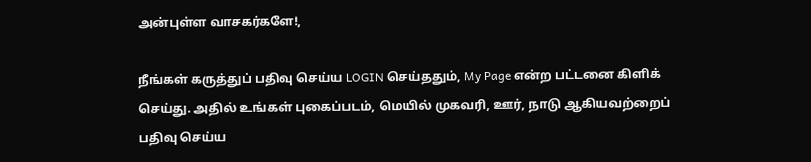அன்புள்ள வாசகர்களே!,

நீங்கள் கருத்துப் பதிவு செய்ய LOGIN செய்ததும், My Page என்ற பட்டனை கிளிக் செய்து. அதில் உங்கள் புகைப்படம், மெயில் முகவரி, ஊர், நாடு ஆகியவற்றைப் பதிவு செய்ய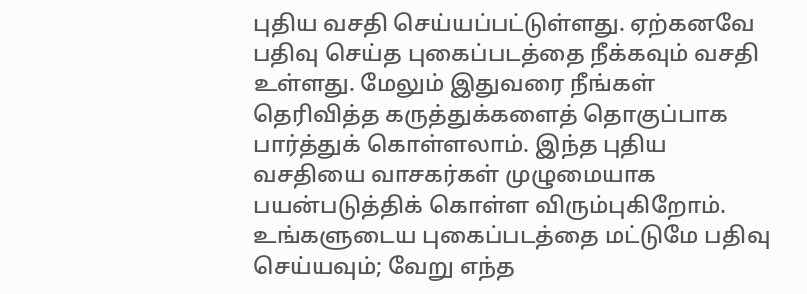புதிய வசதி செய்யப்பட்டுள்ளது. ஏற்கனவே பதிவு செய்த புகைப்படத்தை நீக்கவும் வசதி உள்ளது. மேலும் இதுவரை நீங்கள் தெரிவித்த கருத்துக்களைத் தொகுப்பாக பார்த்துக் கொள்ளலாம். இந்த புதிய வசதியை வாசகர்கள் முழுமையாக பயன்படுத்திக் கொள்ள விரும்புகிறோம். உங்களுடைய புகைப்படத்தை மட்டுமே பதிவு செய்யவும்; வேறு எந்த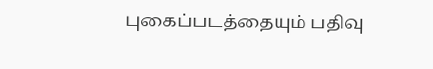புகைப்படத்தையும் பதிவு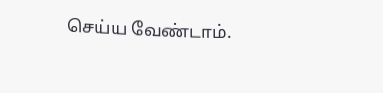செய்ய வேண்டாம்.